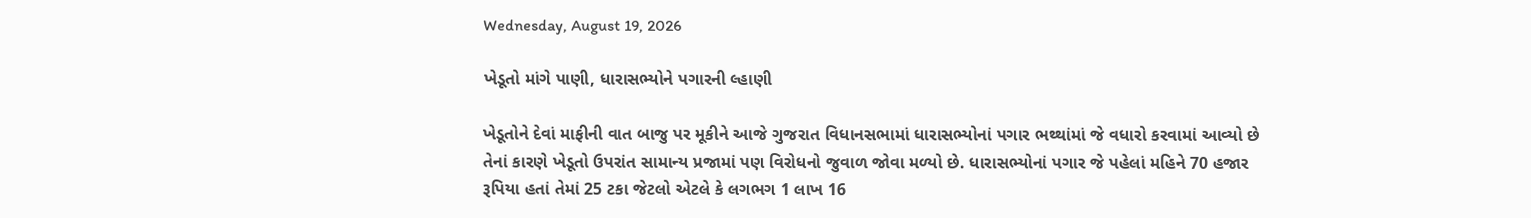Wednesday, August 19, 2026

ખેડૂતો માંગે પાણી, ધારાસભ્યોને પગારની લ્હાણી

ખેડૂતોને દેવાં માફીની વાત બાજુ પર મૂકીને આજે ગુજરાત વિધાનસભામાં ધારાસભ્યોનાં પગાર ભથ્થાંમાં જે વધારો કરવામાં આવ્યો છે તેનાં કારણે ખેડૂતો ઉપરાંત સામાન્ય પ્રજામાં પણ વિરોધનો જુવાળ જોવા મળ્યો છે. ધારાસભ્યોનાં પગાર જે પહેલાં મહિને 70 હજાર રૂપિયા હતાં તેમાં 25 ટકા જેટલો એટલે કે લગભગ 1 લાખ 16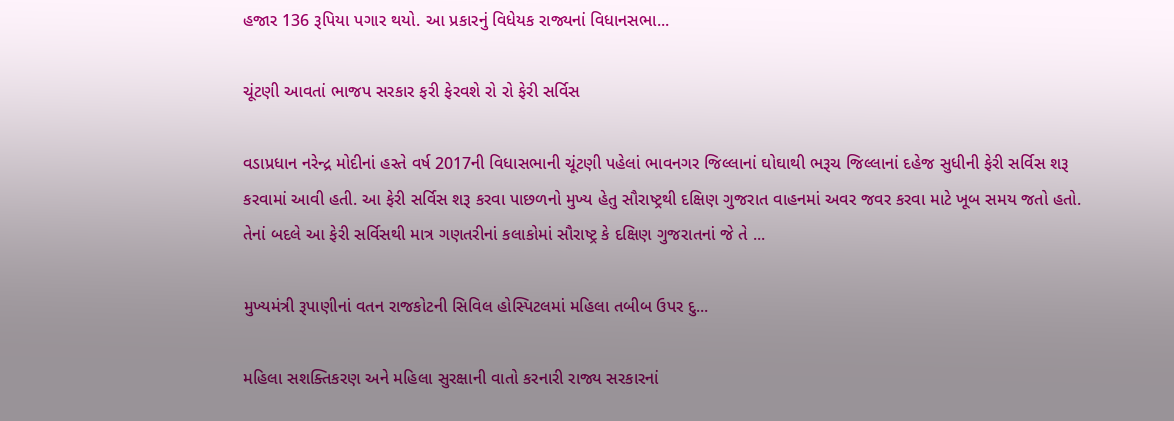હજાર 136 રૂપિયા પગાર થયો. આ પ્રકારનું વિધેયક રાજ્યનાં વિધાનસભા...

ચૂંટણી આવતાં ભાજપ સરકાર ફરી ફેરવશે રો રો ફેરી સર્વિસ

વડાપ્રધાન નરેન્દ્ર મોદીનાં હસ્તે વર્ષ 2017ની વિધાસભાની ચૂંટણી પહેલાં ભાવનગર જિલ્લાનાં ઘોઘાથી ભરૂચ જિલ્લાનાં દહેજ સુધીની ફેરી સર્વિસ શરૂ કરવામાં આવી હતી. આ ફેરી સર્વિસ શરૂ કરવા પાછળનો મુખ્ય હેતુ સૌરાષ્ટ્રથી દક્ષિણ ગુજરાત વાહનમાં અવર જવર કરવા માટે ખૂબ સમય જતો હતો. તેનાં બદલે આ ફેરી સર્વિસથી માત્ર ગણતરીનાં કલાકોમાં સૌરાષ્ટ્ર કે દક્ષિણ ગુજરાતનાં જે તે ...

મુખ્યમંત્રી રૂપાણીનાં વતન રાજકોટની સિવિલ હોસ્પિટલમાં મહિલા તબીબ ઉપર દુ...

મહિલા સશક્તિકરણ અને મહિલા સુરક્ષાની વાતો કરનારી રાજ્ય સરકારનાં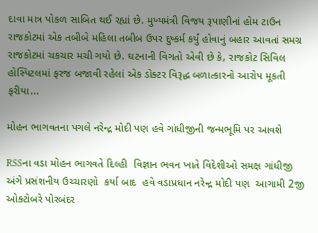દાવા માત્ર પોકળ સાબિત થઈ રહ્યાં છે. મુખ્યમંત્રી વિજય રૂપાણીનાં હોમ ટાઉન રાજકોટમાં એક તબીબે મહિલા તબીબ ઉપર દુષ્કર્મ કર્યું હોવાનું બહાર આવતાં સમગ્ર રાજકોટમાં ચકચાર મચી ગયો છે. ઘટનાની વિગતો એવી છે કે, રાજકોટ સિવિલ હોસ્પિટલમાં ફરજ બજાવી રહેલાં એક ડોક્ટર વિરૂદ્ધ બળાત્કારનો આરોપ મૂકતી ફરીયા...

મોહન ભાગવતના પગલે નરેન્દ્ર મોદી પણ હવે ગાંધીજીની જન્મભૂમિ પર આવશે

RSSના વડા મોહન ભાગવતે દિલ્હી  વિજ્ઞાન ભવન ખાતે વિદેશીઓ સમક્ષ ગાંધીજી અંગે પ્રસંશનીય ઉચ્ચારણો  કર્યા બાદ  હવે વડાપ્રધાન નરેન્દ્ર મોદી પણ  આગામી 2જી ઓક્ટોબરે પોરબંદર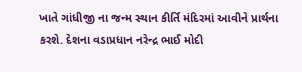ખાતે ગાંધીજી ના જન્મ સ્થાન કીર્તિ મંદિરમાં આવીને પ્રાર્થના કરશે. દેશના વડાપ્રધાન નરેન્દ્ર ભાઈ મોદી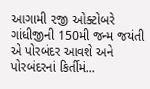આગામી ૨જી ઓક્ટોબરે ગાંધીજીની 150મી જન્મ જયંતી એ પોરબંદર આવશે અને પોરબંદરનાં કિર્તીમં...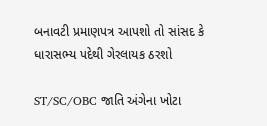બનાવટી પ્રમાણપત્ર આપશો તો સાંસદ કે ધારાસભ્ય પદેથી ગેરલાયક ઠરશો

ST/SC/OBC જાતિ અંગેના ખોટા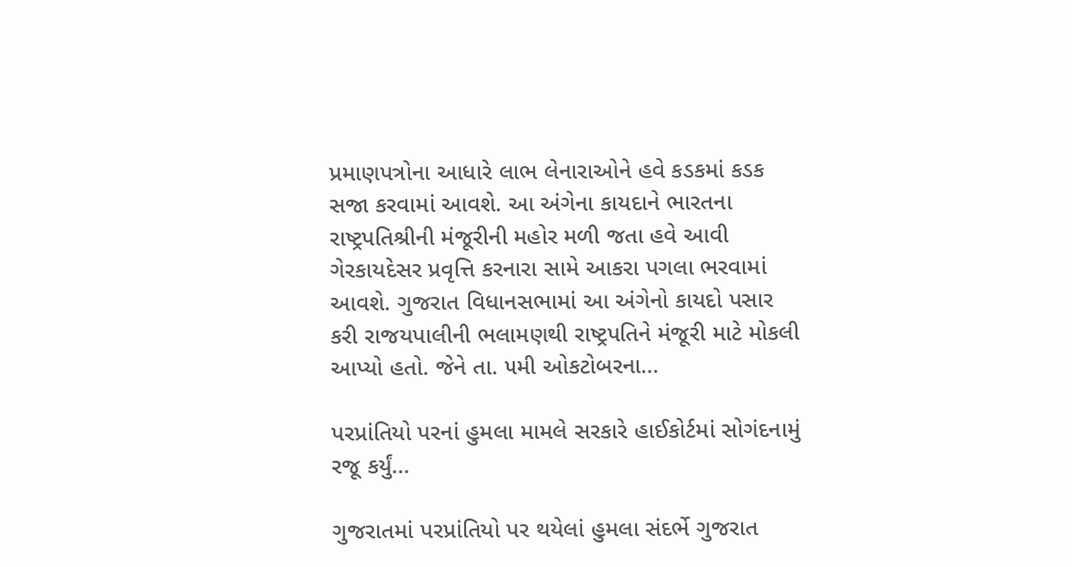પ્રમાણપત્રોના આધારે લાભ લેનારાઓને હવે કડકમાં કડક સજા કરવામાં આવશે. આ અંગેના કાયદાને ભારતના રાષ્ટ્રપતિશ્રીની મંજૂરીની મહોર મળી જતા હવે આવી ગેરકાયદેસર પ્રવૃત્તિ કરનારા સામે આકરા પગલા ભરવામાં આવશે. ગુજરાત વિધાનસભામાં આ અંગેનો કાયદો પસાર કરી રાજયપાલીની ભલામણથી રાષ્ટ્રપતિને મંજૂરી માટે મોકલી આપ્યો હતો. જેને તા. ૫મી ઓકટોબરના...

પરપ્રાંતિયો પરનાં હુમલા મામલે સરકારે હાઈકોર્ટમાં સોગંદનામું રજૂ કર્યું...

ગુજરાતમાં પરપ્રાંતિયો પર થયેલાં હુમલા સંદર્ભે ગુજરાત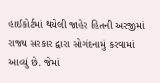હાઈકોર્ટમાં થયેલી જાહેર હિતની અરજીમાં રાજ્ય સરકાર દ્વારા સોગંદનામું કરવામાં આવ્યું છે. જેમાં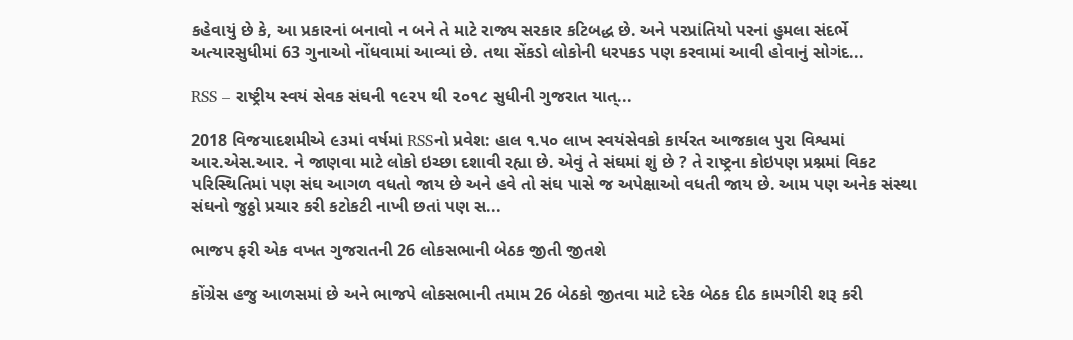કહેવાયું છે કે, આ પ્રકારનાં બનાવો ન બને તે માટે રાજ્ય સરકાર કટિબદ્ધ છે. અને પરપ્રાંતિયો પરનાં હુમલા સંદર્ભે અત્યારસુધીમાં 63 ગુનાઓ નોંધવામાં આવ્યાં છે. તથા સેંકડો લોકોની ધરપકડ પણ કરવામાં આવી હોવાનું સોગંદ...

RSS – રાષ્ટ્રીય સ્વયં સેવક સંઘની ૧૯૨૫ થી ૨૦૧૮ સુધીની ગુજરાત યાત્...

2018 વિજયાદશમીએ ૯૩માં વર્ષમાં RSSનો પ્રવેશ: હાલ ૧.૫૦ લાખ સ્વયંસેવકો કાર્યરત આજકાલ પુરા વિશ્વમાં આર.એસ.આર. ને જાણવા માટે લોકો ઇચ્છા દશાવી રહ્યા છે. એવું તે સંઘમાં શું છે ? તે રાષ્ટ્રના કોઇપણ પ્રશ્નમાં વિકટ પરિસ્થિતિમાં પણ સંઘ આગળ વધતો જાય છે અને હવે તો સંઘ પાસે જ અપેક્ષાઓ વધતી જાય છે. આમ પણ અનેક સંસ્થા સંઘનો જુઠ્ઠો પ્રચાર કરી કટોકટી નાખી છતાં પણ સ...

ભાજપ ફરી એક વખત ગુજરાતની 26 લોકસભાની બેઠક જીતી જીતશે

કોંગ્રેસ હજુ આળસમાં છે અને ભાજપે લોકસભાની તમામ 26 બેઠકો જીતવા માટે દરેક બેઠક દીઠ કામગીરી શરૂ કરી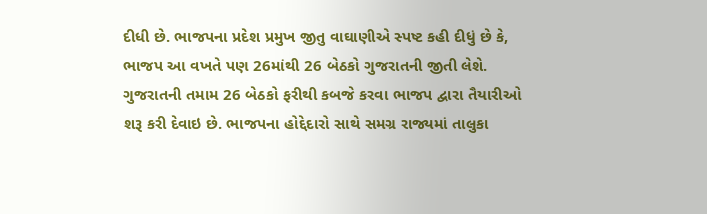દીધી છે. ભાજપના પ્રદેશ પ્રમુખ જીતુ વાઘાણીએ સ્પષ્ટ કહી દીધું છે કે, ભાજપ આ વખતે પણ 26માંથી 26 બેઠકો ગુજરાતની જીતી લેશે. ગુજરાતની તમામ 26 બેઠકો ફરીથી કબજે કરવા ભાજપ દ્વારા તૈયારીઓ શરૂ કરી દેવાઇ છે. ભાજપના હોદ્દેદારો સાથે સમગ્ર રાજ્યમાં તાલુકા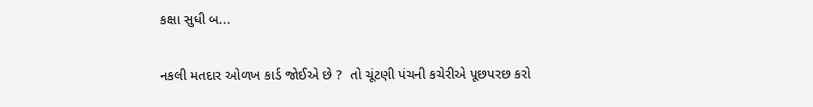કક્ષા સુધી બ...

નકલી મતદાર ઓળખ કાર્ડ જોઈએ છે ?  તો ચૂંટણી પંચની કચેરીએ પૂછપરછ કરો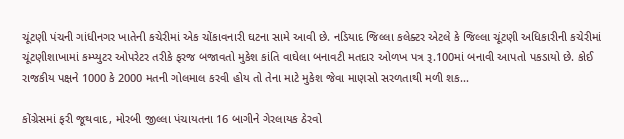ચૂંટણી પંચની ગાંધીનગર ખાતેની કચેરીમાં એક ચોંકાવનારી ઘટના સામે આવી છે. નડિયાદ જિલ્લા કલેક્ટર એટલે કે જિલ્લા ચૂંટણી અધિકારીની કચેરીમાં ચૂંટણીશાખામાં કમ્પ્યુટર ઓપરેટર તરીકે ફરજ બજાવતો મુકેશ કાંતિ વાઘેલા બનાવટી મતદાર ઓળખ પત્ર રૂ.100માં બનાવી આપતો પકડાયો છે. કોઈ રાજકીય પક્ષને 1000 કે 2000 મતની ગોલમાલ કરવી હોય તો તેના માટે મુકેશ જેવા માણસો સરળતાથી મળી શક...

કોંગ્રેસમાં ફરી જૂથવાદ, મોરબી જીલ્લા પંચાયતના 16 બાગીને ગેરલાયક ઠેરવો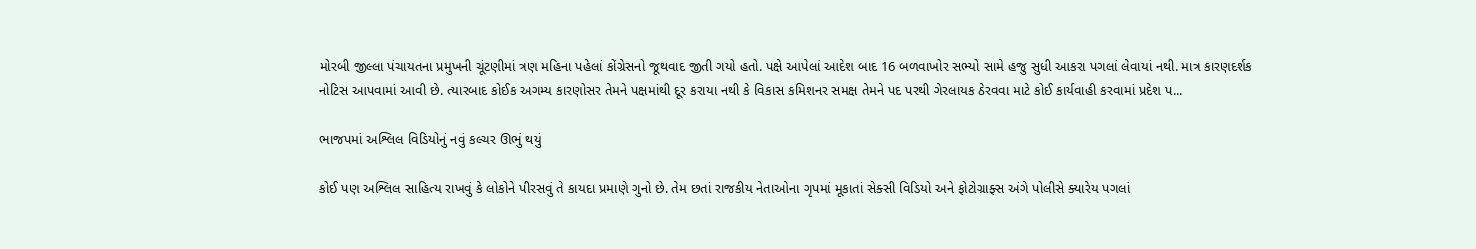મોરબી જીલ્લા પંચાયતના પ્રમુખની ચૂંટણીમાં ત્રણ મહિના પહેલાં કોંગ્રેસનો જૂથવાદ જીતી ગયો હતો. પક્ષે આપેલાં આદેશ બાદ 16 બળવાખોર સભ્યો સામે હજુ સુધી આકરા પગલાં લેવાયાં નથી. માત્ર કારણદર્શક નોટિસ આપવામાં આવી છે. ત્યારબાદ કોઈક અગમ્ય કારણોસર તેમને પક્ષમાંથી દૂર કરાયા નથી કે વિકાસ કમિશનર સમક્ષ તેમને પદ પરથી ગેરલાયક ઠેરવવા માટે કોઈ કાર્યવાહી કરવામાં પ્રદેશ પ...

ભાજપમાં અશ્લિલ વિડિયોનું નવું કલ્ચર ઊભું થયું

કોઈ પણ અશ્લિલ સાહિત્ય રાખવું કે લોકોને પીરસવું તે કાયદા પ્રમાણે ગુનો છે. તેમ છતાં રાજકીય નેતાઓના ગૃપમાં મૂકાતાં સેક્સી વિડિયો અને ફોટોગ્રાફ્સ અંગે પોલીસે ક્યારેય પગલાં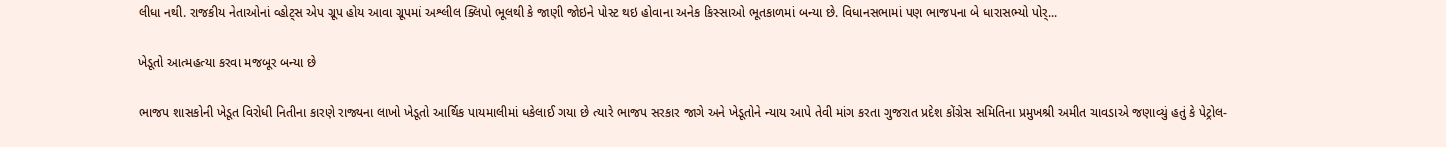લીધા નથી. રાજકીય નેતાઓનાં વ્હોટ્સ એપ ગ્રૂપ હોય આવા ગ્રૂપમાં અશ્લીલ ક્લિપો ભૂલથી કે જાણી જોઇને પોસ્ટ થઇ હોવાના અનેક કિસ્સાઓ ભૂતકાળમાં બન્યા છે. વિધાનસભામાં પણ ભાજપના બે ધારાસભ્યો પોર્...

ખેડૂતો આત્મહત્યા કરવા મજબૂર બન્યા છે

ભાજપ શાસકોની ખેડૂત વિરોધી નિતીના કારણે રાજ્યના લાખો ખેડૂતો આર્થિક પાયમાલીમાં ધકેલાઈ ગયા છે ત્યારે ભાજપ સરકાર જાગે અને ખેડૂતોને ન્યાય આપે તેવી માંગ કરતા ગુજરાત પ્રદેશ કોંગ્રેસ સમિતિના પ્રમુખશ્રી અમીત ચાવડાએ જણાવ્યું હતું કે પેટ્રોલ-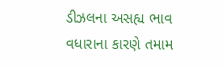ડીઝલના અસહ્ય ભાવ વધારાના કારણે તમામ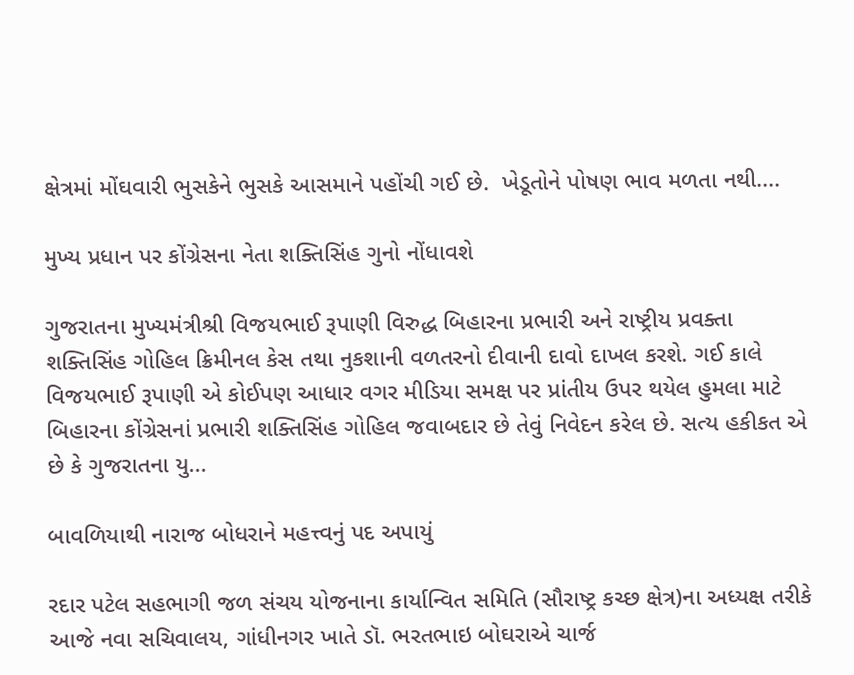ક્ષેત્રમાં મોંઘવારી ભુસકેને ભુસકે આસમાને પહોંચી ગઈ છે.  ખેડૂતોને પોષણ ભાવ મળતા નથી....

મુખ્ય પ્રધાન પર કોંગ્રેસના નેતા શક્તિસિંહ ગુનો નોંધાવશે

ગુજરાતના મુખ્યમંત્રીશ્રી વિજયભાઈ રૂપાણી વિરુદ્ધ બિહારના પ્રભારી અને રાષ્ટ્રીય પ્રવક્તા શક્તિસિંહ ગોહિલ ક્રિમીનલ કેસ તથા નુકશાની વળતરનો દીવાની દાવો દાખલ કરશે. ગઈ કાલે વિજયભાઈ રૂપાણી એ કોઈપણ આધાર વગર મીડિયા સમક્ષ પર પ્રાંતીય ઉપર થયેલ હુમલા માટે બિહારના કોંગ્રેસનાં પ્રભારી શક્તિસિંહ ગોહિલ જવાબદાર છે તેવું નિવેદન કરેલ છે. સત્ય હકીકત એ છે કે ગુજરાતના યુ...

બાવળિયાથી નારાજ બોધરાને મહત્ત્વનું પદ અપાયું

રદાર પટેલ સહભાગી જળ સંચય યોજનાના કાર્યાન્વિત સમિતિ (સૌરાષ્ટ્ર કચ્છ ક્ષેત્ર)ના અધ્યક્ષ તરીકે આજે નવા સચિવાલય, ગાંધીનગર ખાતે ડૉ. ભરતભાઇ બોઘરાએ ચાર્જ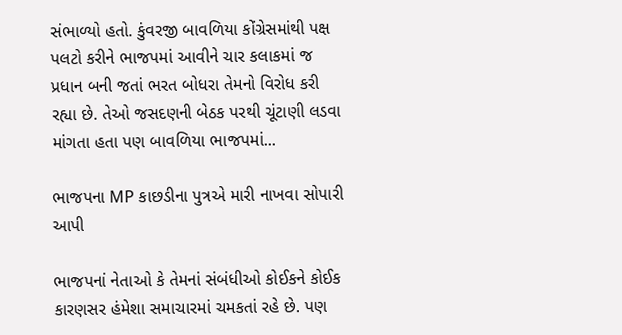સંભાળ્યો હતો. કુંવરજી બાવળિયા કોંગ્રેસમાંથી પક્ષ પલટો કરીને ભાજપમાં આવીને ચાર કલાકમાં જ પ્રધાન બની જતાં ભરત બોધરા તેમનો વિરોધ કરી રહ્યા છે. તેઓ જસદણની બેઠક પરથી ચૂંટાણી લડવા માંગતા હતા પણ બાવળિયા ભાજપમાં...

ભાજપના MP કાછડીના પુત્રએ મારી નાખવા સોપારી આપી

ભાજપનાં નેતાઓ કે તેમનાં સંબંધીઓ કોઈકને કોઈક કારણસર હંમેશા સમાચારમાં ચમકતાં રહે છે. પણ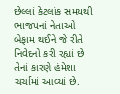છેલ્લાં કેટલાંક સમયથી ભાજપનાં નેતાઓ બેફામ થઈને જે રીતે નિવેદનો કરી રહ્યાં છે તેનાં કારણે હંમેશા ચર્ચામાં આવ્યાં છે.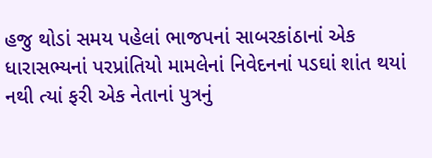હજુ થોડાં સમય પહેલાં ભાજપનાં સાબરકાંઠાનાં એક ધારાસભ્યનાં પરપ્રાંતિયો મામલેનાં નિવેદનનાં પડઘાં શાંત થયાં નથી ત્યાં ફરી એક નેતાનાં પુત્રનું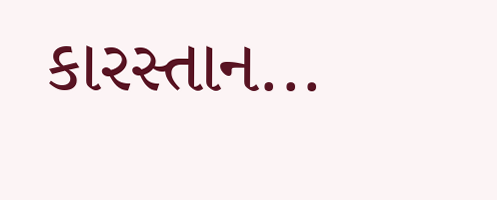કારસ્તાન...